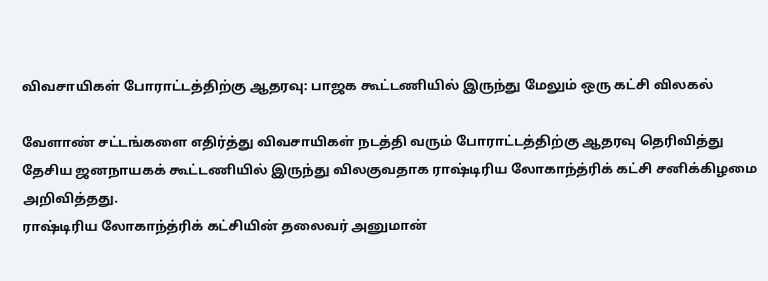விவசாயிகள் போராட்டத்திற்கு ஆதரவு: பாஜக கூட்டணியில் இருந்து மேலும் ஒரு கட்சி விலகல்

வேளாண் சட்டங்களை எதிர்த்து விவசாயிகள் நடத்தி வரும் போராட்டத்திற்கு ஆதரவு தெரிவித்து தேசிய ஜனநாயகக் கூட்டணியில் இருந்து விலகுவதாக ராஷ்டிரிய லோகாந்த்ரிக் கட்சி சனிக்கிழமை அறிவித்தது.
ராஷ்டிரிய லோகாந்த்ரிக் கட்சியின் தலைவர் அனுமான்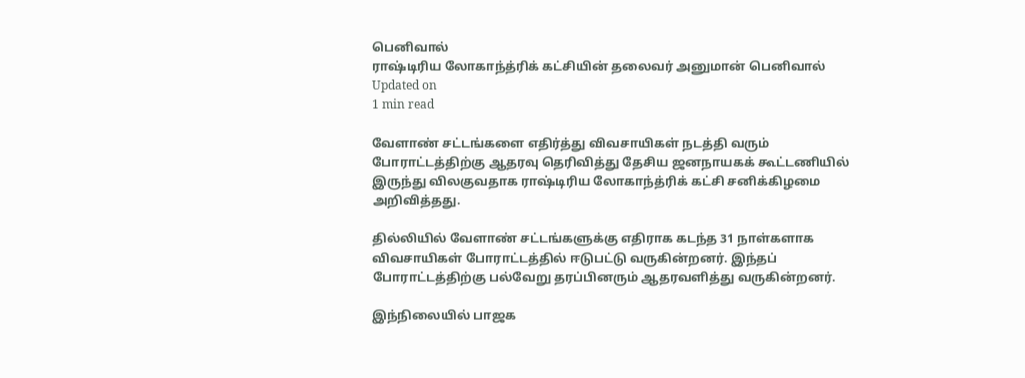பெனிவால்
ராஷ்டிரிய லோகாந்த்ரிக் கட்சியின் தலைவர் அனுமான் பெனிவால்
Updated on
1 min read

வேளாண் சட்டங்களை எதிர்த்து விவசாயிகள் நடத்தி வரும் போராட்டத்திற்கு ஆதரவு தெரிவித்து தேசிய ஜனநாயகக் கூட்டணியில் இருந்து விலகுவதாக ராஷ்டிரிய லோகாந்த்ரிக் கட்சி சனிக்கிழமை அறிவித்தது.

தில்லியில் வேளாண் சட்டங்களுக்கு எதிராக கடந்த 31 நாள்களாக விவசாயிகள் போராட்டத்தில் ஈடுபட்டு வருகின்றனர். இந்தப் போராட்டத்திற்கு பல்வேறு தரப்பினரும் ஆதரவளித்து வருகின்றனர்.

இந்நிலையில் பாஜக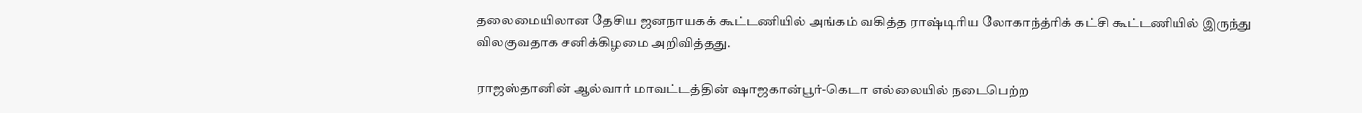தலைமையிலான தேசிய ஜனநாயகக் கூட்டணியில் அங்கம் வகித்த ராஷ்டிரிய லோகாந்த்ரிக் கட்சி கூட்டணியில் இருந்து விலகுவதாக சனிக்கிழமை அறிவித்தது.

ராஜஸ்தானின் ஆல்வார் மாவட்டத்தின் ஷாஜகான்பூர்-கெடா எல்லையில் நடைபெற்ற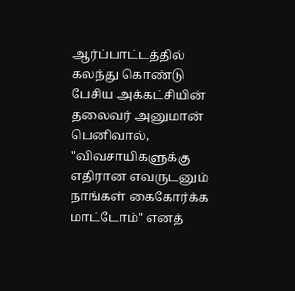ஆர்ப்பாட்டத்தில் கலந்து கொண்டு பேசிய அக்கட்சியின் தலைவர் அனுமான் பெனிவால், "விவசாயிகளுக்கு எதிரான எவருடனும் நாங்கள் கைகோர்க்க மாட்டோம்" எனத்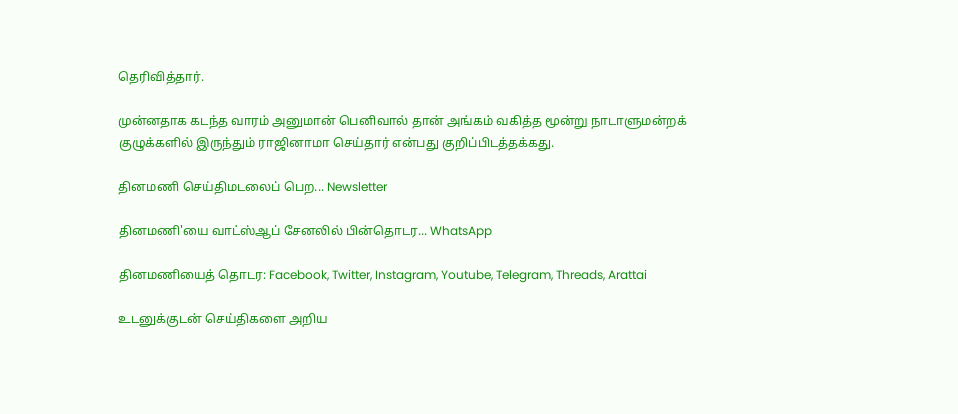தெரிவித்தார்.

முன்னதாக கடந்த வாரம் அனுமான் பெனிவால் தான் அங்கம் வகித்த மூன்று நாடாளுமன்றக் குழுக்களில் இருந்தும் ராஜினாமா செய்தார் என்பது குறிப்பிடத்தக்கது.

தினமணி செய்திமடலைப் பெற... Newsletter

தினமணி'யை வாட்ஸ்ஆப் சேனலில் பின்தொடர... WhatsApp

தினமணியைத் தொடர: Facebook, Twitter, Instagram, Youtube, Telegram, Threads, Arattai

உடனுக்குடன் செய்திகளை அறிய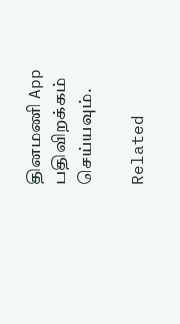தினமணி App பதிவிறக்கம் செய்யவும்.

Related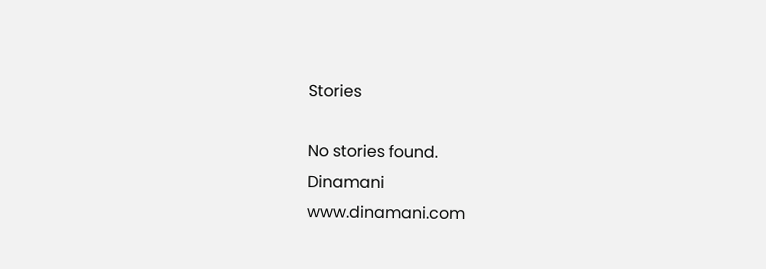Stories

No stories found.
Dinamani
www.dinamani.com